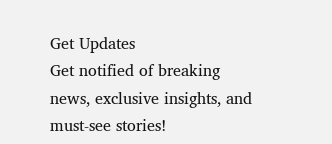Get Updates
Get notified of breaking news, exclusive insights, and must-see stories!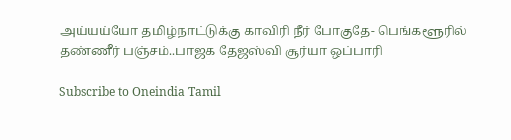அய்யய்யோ தமிழ்நாட்டுக்கு காவிரி நீர் போகுதே- பெங்களூரில் தண்ணீர் பஞ்சம்..பாஜக தேஜஸ்வி சூர்யா ஒப்பாரி

Subscribe to Oneindia Tamil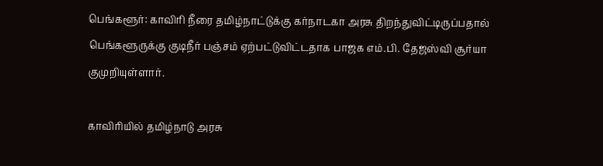பெங்களூர்: காவிரி நீரை தமிழ்நாட்டுக்கு கர்நாடகா அரசு திறந்துவிட்டிருப்பதால் பெங்களூருக்கு குடிநீர் பஞ்சம் ஏற்பட்டுவிட்டதாக பாஜக எம்.பி. தேஜஸ்வி சூர்யா குமுறியுள்ளார்.

காவிரியில் தமிழ்நாடு அரசு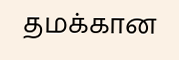தமக்கான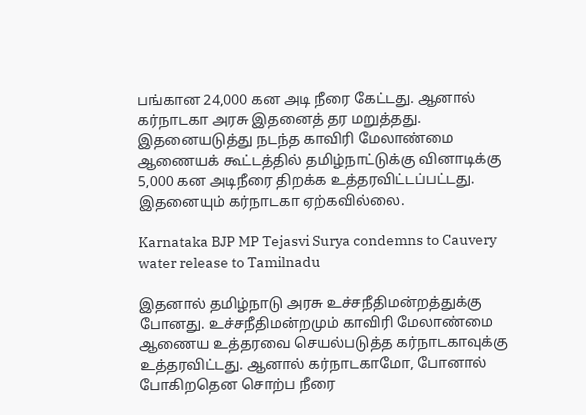பங்கான 24,000 கன அடி நீரை கேட்டது. ஆனால் கர்நாடகா அரசு இதனைத் தர மறுத்தது. இதனையடுத்து நடந்த காவிரி மேலாண்மை ஆணையக் கூட்டத்தில் தமிழ்நாட்டுக்கு வினாடிக்கு 5,000 கன அடிநீரை திறக்க உத்தரவிட்டப்பட்டது. இதனையும் கர்நாடகா ஏற்கவில்லை.

Karnataka BJP MP Tejasvi Surya condemns to Cauvery water release to Tamilnadu

இதனால் தமிழ்நாடு அரசு உச்சநீதிமன்றத்துக்கு போனது. உச்சநீதிமன்றமும் காவிரி மேலாண்மை ஆணைய உத்தரவை செயல்படுத்த கர்நாடகாவுக்கு உத்தரவிட்டது. ஆனால் கர்நாடகாமோ, போனால் போகிறதென சொற்ப நீரை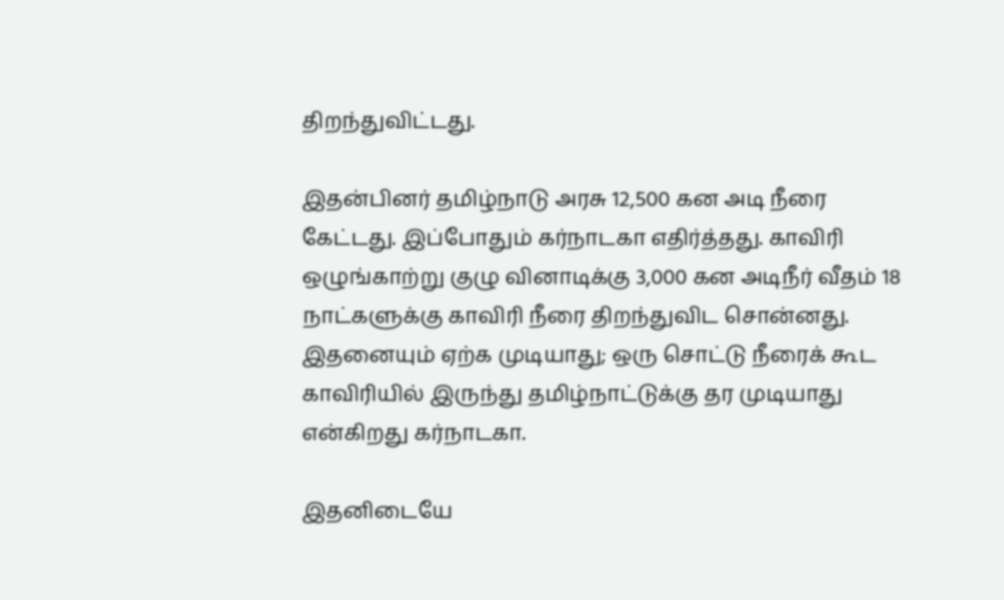திறந்துவிட்டது.

இதன்பினர் தமிழ்நாடு அரசு 12,500 கன அடி நீரை கேட்டது. இப்போதும் கர்நாடகா எதிர்த்தது. காவிரி ஒழுங்காற்று குழு வினாடிக்கு 3,000 கன அடிநீர் வீதம் 18 நாட்களுக்கு காவிரி நீரை திறந்துவிட சொன்னது. இதனையும் ஏற்க முடியாது; ஒரு சொட்டு நீரைக் கூட காவிரியில் இருந்து தமிழ்நாட்டுக்கு தர முடியாது என்கிறது கர்நாடகா.

இதனிடையே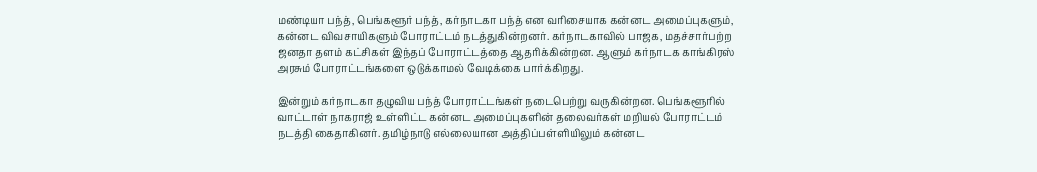மண்டியா பந்த், பெங்களூர் பந்த், கர்நாடகா பந்த் என வரிசையாக கன்னட அமைப்புகளும், கன்னட விவசாயிகளும் போராட்டம் நடத்துகின்றனர். கர்நாடகாவில் பாஜக, மதச்சார்பற்ற ஜனதா தளம் கட்சிகள் இந்தப் போராட்டத்தை ஆதரிக்கின்றன. ஆளும் கர்நாடக காங்கிரஸ் அரசும் போராட்டங்களை ஒடுக்காமல் வேடிக்கை பார்க்கிறது.

இன்றும் கர்நாடகா தழுவிய பந்த் போராட்டங்கள் நடைபெற்று வருகின்றன. பெங்களூரில் வாட்டாள் நாகராஜ் உள்ளிட்ட கன்னட அமைப்புகளின் தலைவர்கள் மறியல் போராட்டம் நடத்தி கைதாகினர். தமிழ்நாடு எல்லையான அத்திப்பள்ளியிலும் கன்னட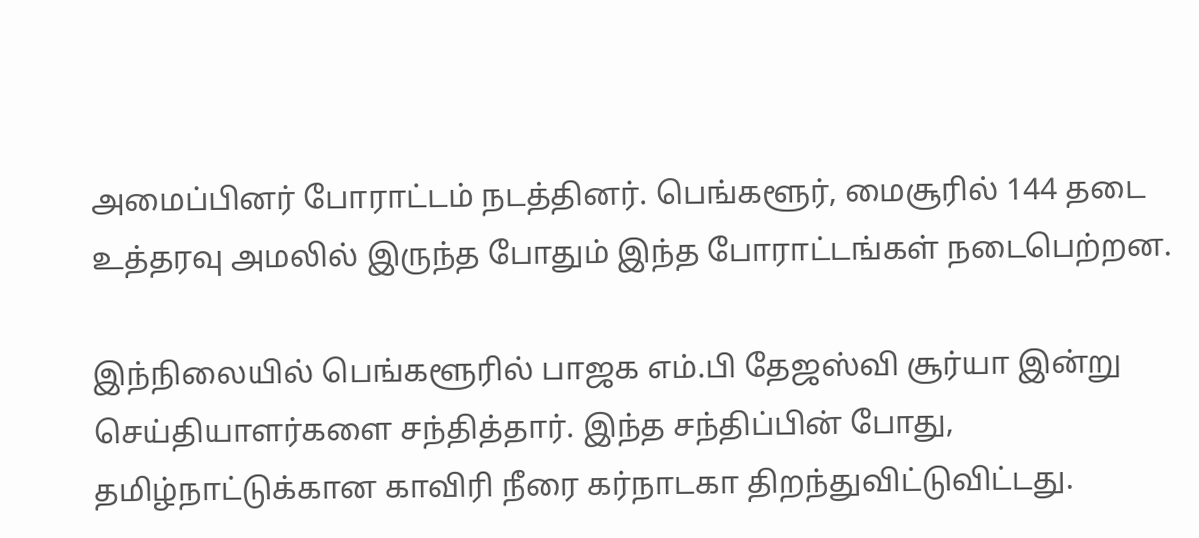அமைப்பினர் போராட்டம் நடத்தினர். பெங்களூர், மைசூரில் 144 தடை உத்தரவு அமலில் இருந்த போதும் இந்த போராட்டங்கள் நடைபெற்றன.

இந்நிலையில் பெங்களூரில் பாஜக எம்.பி தேஜஸ்வி சூர்யா இன்று செய்தியாளர்களை சந்தித்தார். இந்த சந்திப்பின் போது, தமிழ்நாட்டுக்கான காவிரி நீரை கர்நாடகா திறந்துவிட்டுவிட்டது.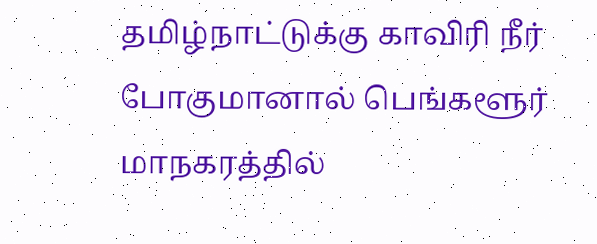தமிழ்நாட்டுக்கு காவிரி நீர் போகுமானால் பெங்களூர் மாநகரத்தில்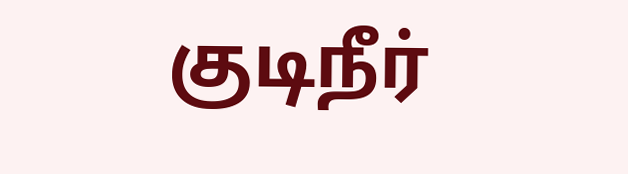குடிநீர்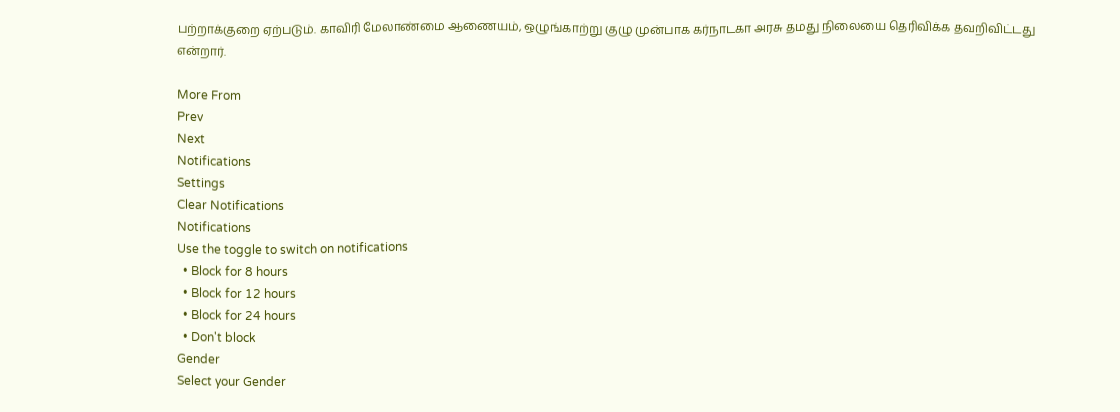பற்றாக்குறை ஏற்படும். காவிரி மேலாண்மை ஆணையம், ஒழுங்காற்று குழு முன்பாக கர்நாடகா அரசு தமது நிலையை தெரிவிக்க தவறிவிட்டது என்றார்.

More From
Prev
Next
Notifications
Settings
Clear Notifications
Notifications
Use the toggle to switch on notifications
  • Block for 8 hours
  • Block for 12 hours
  • Block for 24 hours
  • Don't block
Gender
Select your Gender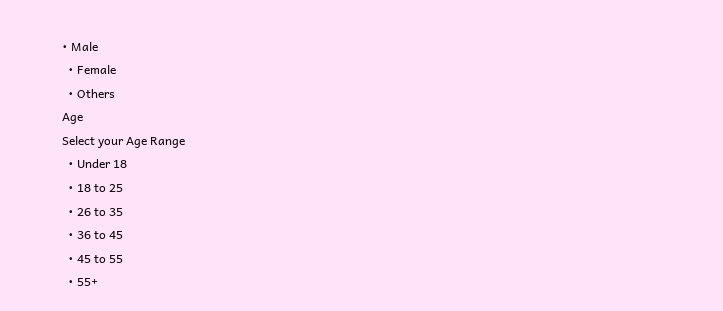• Male
  • Female
  • Others
Age
Select your Age Range
  • Under 18
  • 18 to 25
  • 26 to 35
  • 36 to 45
  • 45 to 55
  • 55+